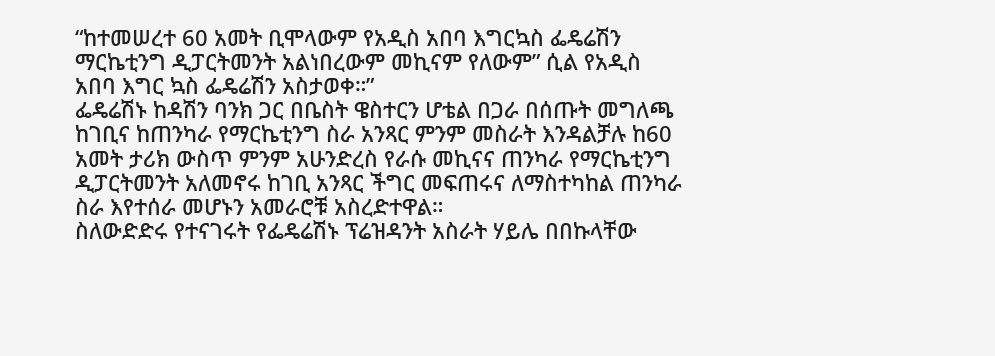“ከተመሠረተ 60 አመት ቢሞላውም የአዲስ አበባ እግርኳስ ፌዴሬሽን ማርኬቲንግ ዲፓርትመንት አልነበረውም መኪናም የለውም” ሲል የአዲስ አበባ እግር ኳስ ፌዴሬሽን አስታወቀ።”
ፌዴሬሽኑ ከዳሽን ባንክ ጋር በቤስት ዌስተርን ሆቴል በጋራ በሰጡት መግለጫ ከገቢና ከጠንካራ የማርኬቲንግ ስራ አንጻር ምንም መስራት እንዳልቻሉ ከ60 አመት ታሪክ ውስጥ ምንም አሁንድረስ የራሱ መኪናና ጠንካራ የማርኬቲንግ ዲፓርትመንት አለመኖሩ ከገቢ አንጻር ችግር መፍጠሩና ለማስተካከል ጠንካራ ስራ እየተሰራ መሆኑን አመራሮቹ አስረድተዋል።
ስለውድድሩ የተናገሩት የፌዴሬሽኑ ፕሬዝዳንት አስራት ሃይሌ በበኩላቸው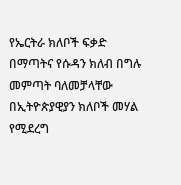የኤርትራ ክለቦች ፍቃድ በማጣትና የሱዳን ክለብ በግሉ መምጣት ባለመቻላቸው በኢትዮጵያዊያን ክለቦች መሃል የሚደረግ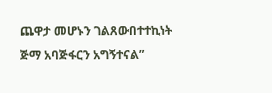ጨዋታ መሆኑን ገልጸውበተተኪነት ጅማ አባጅፋርን አግኝተናል”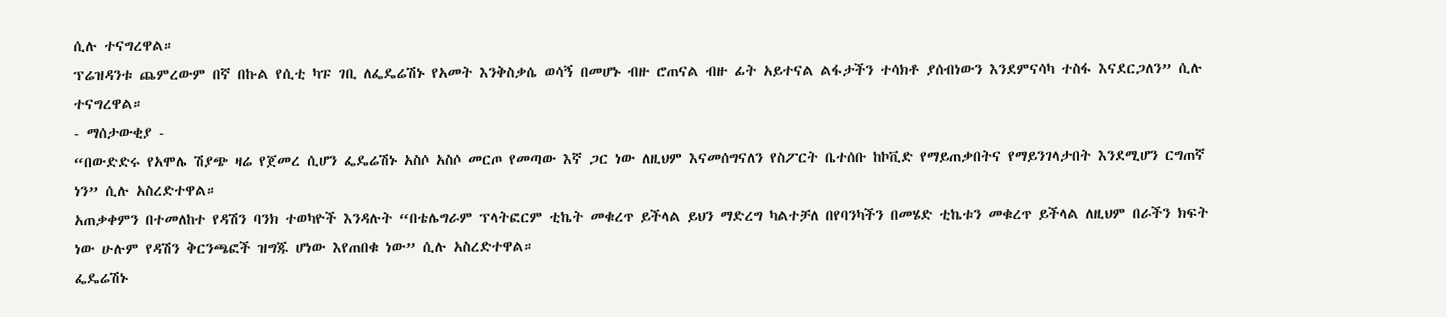ሲሉ ተናግረዋል።
ፕሬዝዳንቱ ጨምረውም በኛ በኩል የሲቲ ካፑ ገቢ ለፌዴሬሽኑ የአመት እንቅስቃሴ ወሳኝ በመሆኑ ብዙ ሮጠናል ብዙ ፊት አይተናል ልፋታችን ተሳክቶ ያሰብነውን እንደምናሳካ ተስፋ እናደርጋለን” ሲሉ ተናግረዋል።
- ማሰታውቂያ -
“በውድድሩ የአሞሌ ሽያጭ ዛሬ የጀመረ ሲሆን ፌዴሬሽኑ አስሶ አስሶ መርጦ የመጣው እኛ ጋር ነው ለዚህም እናመሰግናለን የስፖርት ቤተሰቡ ከኮቪድ የማይጠቃበትና የማይንገላታበት እንደሚሆን ርግጠኛ ነን” ሲሉ አስረድተዋል።
አጠቃቀምን በተመለከተ የዳሽን ባንክ ተወካዮች እንዳሉት “በቴሌግራም ፕላትፎርም ቲኬት መቁረጥ ይችላል ይህን ማድረግ ካልተቻለ በየባንካችን በመሄድ ቲኬቱን መቁረጥ ይችላል ለዚህም በራችን ክፍት ነው ሁሉም የዳሽን ቅርንጫፎች ዝግጁ ሆነው እየጠበቁ ነው” ሲሉ አስረድተዋል።
ፌዴሬሽኑ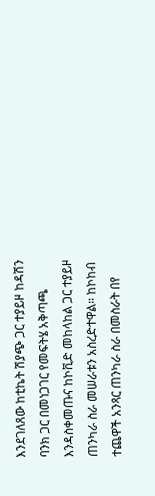እንደገለጸው ከቲኬት ሽያጭ ጋር ተያይዞ ከዳሽን ባንክ ጋር በመነጋገር የመፍትሄ አቅጣጫ እንዳስቀመጡና ከኮቪድ መከላከል ጋር ተያይዞ ጠንካራ ስራ መሠራቱን አስረድተዋል። ከኮከብ ተጨዋች አንጻር ጠንካራ ስራ በመስራት በየ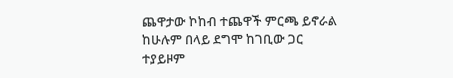ጨዋታው ኮከብ ተጨዋች ምርጫ ይኖራል ከሁሉም በላይ ደግሞ ከገቢው ጋር ተያይዞም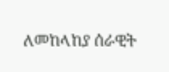ለመከላከያ ሰራዊት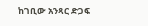ከገቢው አንጻር ድጋፍ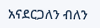አናደርጋለን ብለን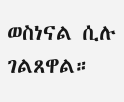ወስነናል ሲሉ ገልጸዋል።